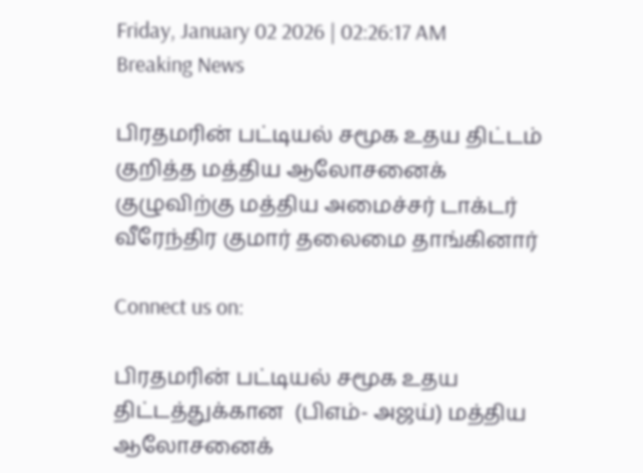Friday, January 02 2026 | 02:26:17 AM
Breaking News

பிரதமரின் பட்டியல் சமூக உதய திட்டம் குறித்த மத்திய ஆலோசனைக் குழுவிற்கு மத்திய அமைச்சர் டாக்டர் வீரேந்திர குமார் தலைமை தாங்கினார்

Connect us on:

பிரதமரின் பட்டியல் சமூக உதய திட்டத்துக்கான  (பிஎம்- அஜய்) மத்திய ஆலோசனைக்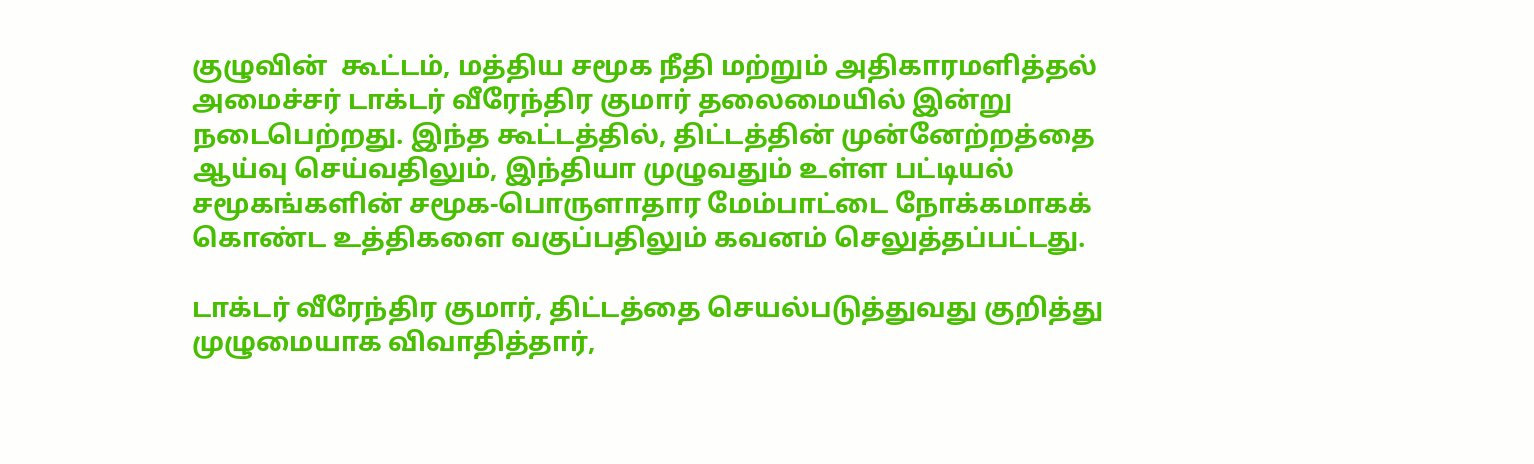குழுவின்  கூட்டம், மத்திய சமூக நீதி மற்றும் அதிகாரமளித்தல் அமைச்சர் டாக்டர் வீரேந்திர குமார் தலைமையில் இன்று நடைபெற்றது. இந்த கூட்டத்தில், திட்டத்தின் முன்னேற்றத்தை ஆய்வு செய்வதிலும், இந்தியா முழுவதும் உள்ள பட்டியல் சமூகங்களின் சமூக-பொருளாதார மேம்பாட்டை நோக்கமாகக் கொண்ட உத்திகளை வகுப்பதிலும் கவனம் செலுத்தப்பட்டது.

டாக்டர் வீரேந்திர குமார், திட்டத்தை செயல்படுத்துவது குறித்து முழுமையாக விவாதித்தார்,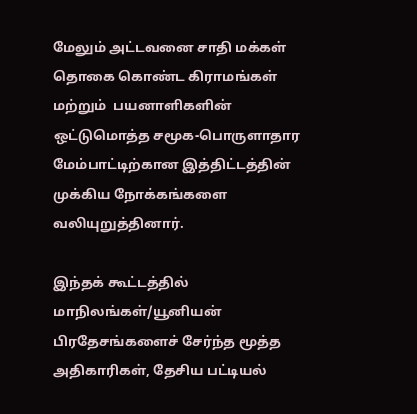மேலும் அட்டவனை சாதி மக்கள் தொகை கொண்ட கிராமங்கள் மற்றும்  பயனாளிகளின் ஒட்டுமொத்த சமூக-பொருளாதார மேம்பாட்டிற்கான இத்திட்டத்தின் முக்கிய நோக்கங்களை வலியுறுத்தினார்.

இந்தக் கூட்டத்தில் மாநிலங்கள்/யூனியன் பிரதேசங்களைச் சேர்ந்த மூத்த அதிகாரிகள், தேசிய பட்டியல்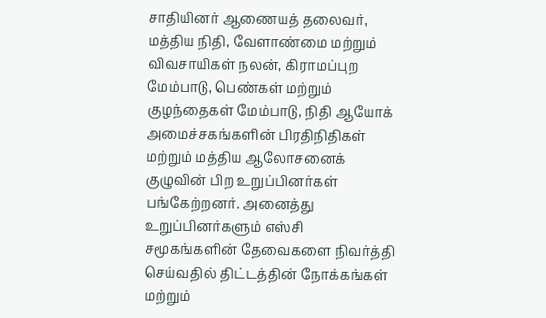சாதியினர் ஆணையத் தலைவர், மத்திய நிதி, வேளாண்மை மற்றும் விவசாயிகள் நலன், கிராமப்புற மேம்பாடு, பெண்கள் மற்றும் குழந்தைகள் மேம்பாடு, நிதி ஆயோக் அமைச்சகங்களின் பிரதிநிதிகள் மற்றும் மத்திய ஆலோசனைக் குழுவின் பிற உறுப்பினர்கள் பங்கேற்றனர். அனைத்து உறுப்பினர்களும் எஸ்சி சமூகங்களின் தேவைகளை நிவர்த்தி செய்வதில் திட்டத்தின் நோக்கங்கள் மற்றும்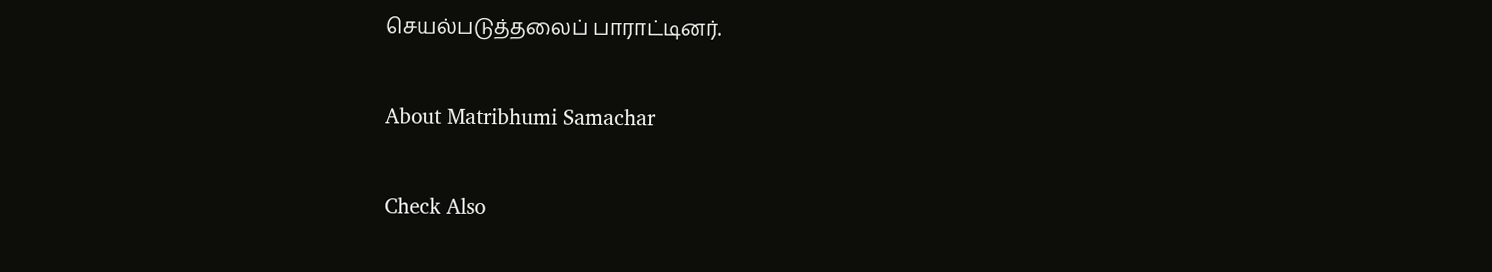செயல்படுத்தலைப் பாராட்டினர்.

About Matribhumi Samachar

Check Also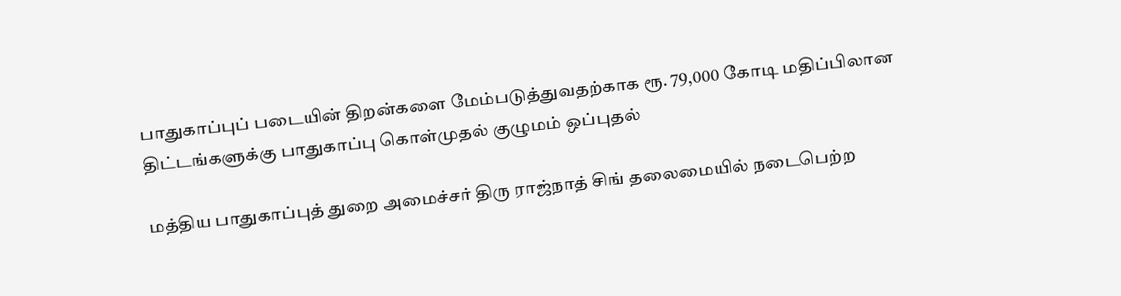பாதுகாப்புப் படையின் திறன்களை மேம்படுத்துவதற்காக ரூ. 79,000 கோடி மதிப்பிலான திட்டங்களுக்கு பாதுகாப்பு கொள்முதல் குழுமம் ஒப்புதல்

மத்திய பாதுகாப்புத் துறை அமைச்சர் திரு ராஜ்நாத் சிங் தலைமையில் நடைபெற்ற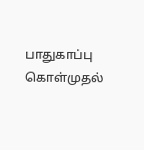பாதுகாப்பு கொள்முதல்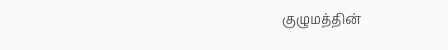குழுமத்தின்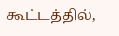கூட்டத்தில்,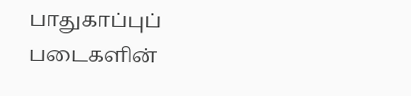பாதுகாப்புப் படைகளின்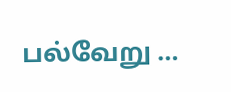பல்வேறு …